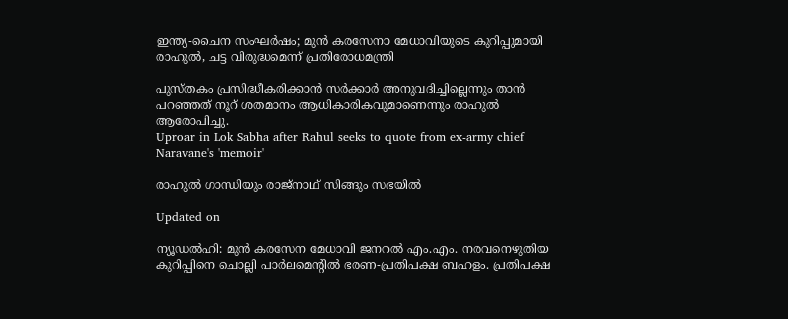ഇന്ത്യ-ചൈന സംഘർഷം; മുൻ കരസേനാ മേധാവിയുടെ കുറിപ്പുമായി രാഹുൽ, ചട്ട വിരുദ്ധമെന്ന് പ്രതിരോധമന്ത്രി

പുസ്തകം പ്രസിദ്ധീകരിക്കാൻ സർക്കാർ അനുവദിച്ചില്ലെന്നും താൻ പറഞ്ഞത് നൂറ് ശതമാനം ആധികാരികവുമാണെന്നും രാഹുൽ ആരോപിച്ചു.
Uproar in Lok Sabha after Rahul seeks to quote from ex-army chief Naravane's 'memoir'

രാഹുൽ ഗാന്ധിയും രാജ്നാഥ് സിങ്ങും സഭയിൽ

Updated on

ന്യൂഡൽഹി: മുൻ കരസേന മേധാവി ജനറൽ എം.എം. നരവനെഴുതിയ കുറിപ്പിനെ ചൊല്ലി പാർലമെന്‍റിൽ ഭരണ-പ്രതിപക്ഷ ബഹളം. പ്രതിപക്ഷ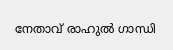നേതാവ് രാഹുൽ ഗാന്ധി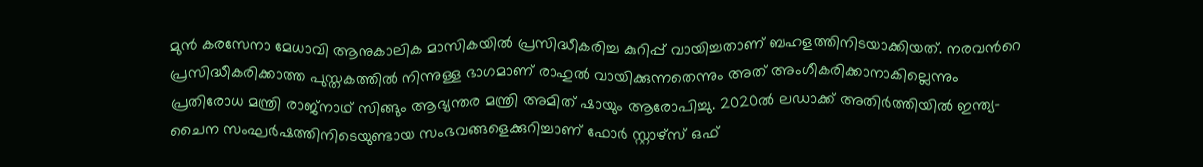മുൻ കരസേനാ മേധാവി ആനുകാലിക മാസികയിൽ പ്രസിദ്ധീകരിച്ച കുറിപ്പ് വായിച്ചതാണ് ബഹളത്തിനിടയാക്കിയത്. നരവന്‍റെ പ്രസിദ്ധീകരിക്കാത്ത പുസ്തകത്തിൽ നിന്നുള്ള ഭാഗമാണ് രാഹുൽ വായിക്കുന്നതെന്നും അത് അംഗീകരിക്കാനാകില്ലെന്നും പ്രതിരോധ മന്ത്രി രാജ്നാഥ് സിങ്ങും ആഭ്യന്തര മന്ത്രി അമിത് ഷായും ആരോപിച്ചു. 2020ൽ ലഡാക്ക് അതിർത്തിയിൽ ഇന്ത്യ-ചൈന സംഘർഷത്തിനിടെയുണ്ടായ സംഭവങ്ങളെക്കുറിച്ചാണ് ഫോർ സ്റ്റാഴ്സ് ഒഫ്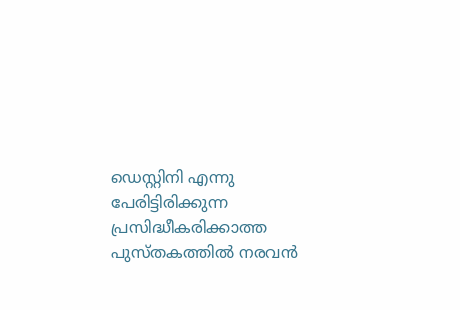ഡെസ്റ്റിനി എന്നു പേരിട്ടിരിക്കുന്ന പ്രസിദ്ധീകരിക്കാത്ത പുസ്തകത്തിൽ നരവൻ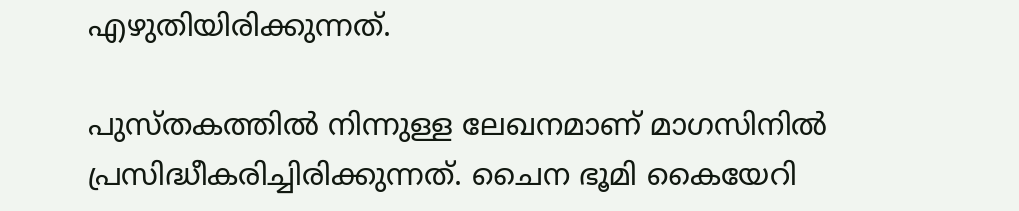എഴുതിയിരിക്കുന്നത്.

പുസ്തകത്തിൽ നിന്നുള്ള ലേഖനമാണ് മാഗസിനിൽ പ്രസിദ്ധീകരിച്ചിരിക്കുന്നത്. ചൈന ഭൂമി കൈയേറി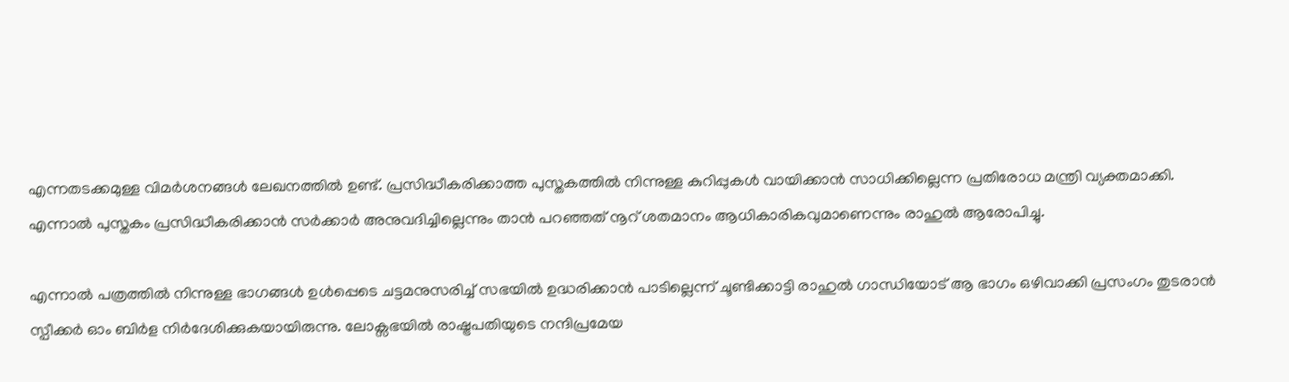എന്നതടക്കമുള്ള വിമർശനങ്ങൾ ലേഖനത്തിൽ ഉണ്ട്. പ്രസിദ്ധീകരിക്കാത്ത പുസ്തകത്തിൽ നിന്നുള്ള കുറിപ്പുകൾ വായിക്കാൻ സാധിക്കില്ലെന്ന പ്രതിരോധ മന്ത്രി വ്യക്തമാക്കി. എന്നാൽ പുസ്തകം പ്രസിദ്ധീകരിക്കാൻ സർക്കാർ അനുവദിച്ചില്ലെന്നും താൻ പറഞ്ഞത് നൂറ് ശതമാനം ആധികാരികവുമാണെന്നും രാഹുൽ ആരോപിച്ചു.

എന്നാൽ പത്രത്തിൽ നിന്നുള്ള ഭാഗങ്ങൾ ഉൾപ്പെടെ ചട്ടമനുസരിച്ച് സഭയിൽ ഉദ്ധരിക്കാൻ പാടില്ലെന്ന് ചൂണ്ടിക്കാട്ടി രാഹുൽ ഗാന്ധിയോട് ആ ഭാഗം ഒഴിവാക്കി പ്രസംഗം തുടരാൻ സ്പീക്കർ ഓം ബിർള നിർദേശിക്കുകയായിരുന്നു. ലോക്സഭയിൽ രാഷ്ട്രപതിയുടെ നന്ദിപ്രമേയ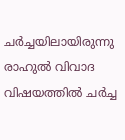ചർച്ചയിലായിരുന്നു രാഹുൽ വിവാദ വിഷയത്തിൽ ചർച്ച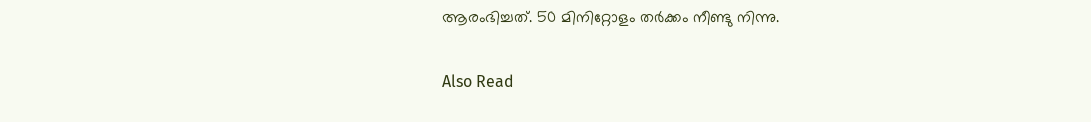ആരംഭിച്ചത്. 50 മിനിറ്റോളം തർക്കം നീണ്ടു നിന്നു.

Also Read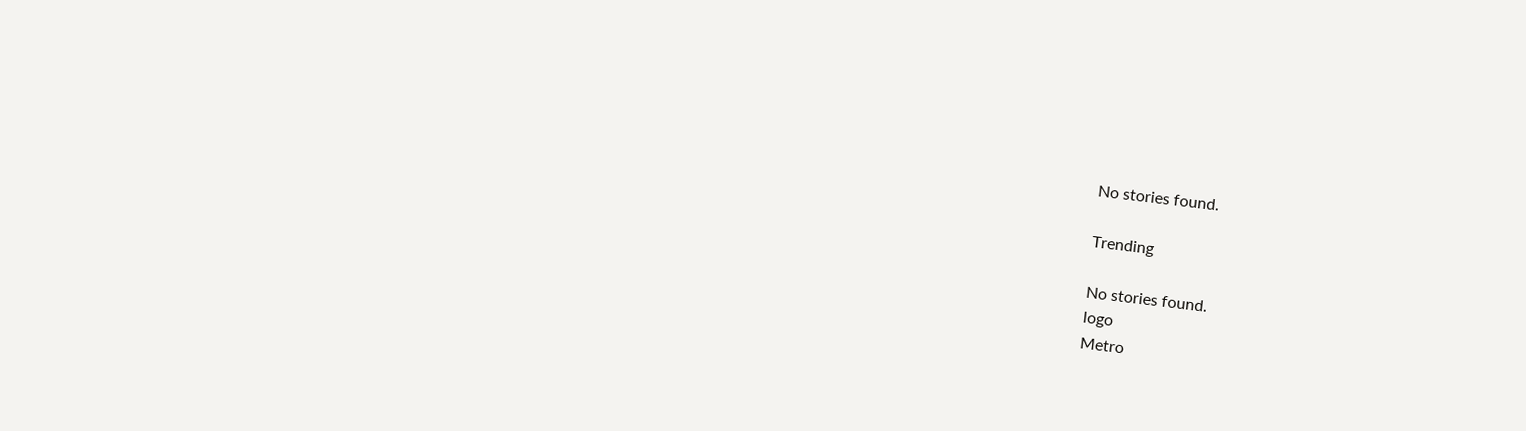No stories found.

Trending

No stories found.
logo
Metro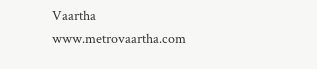Vaartha
www.metrovaartha.com